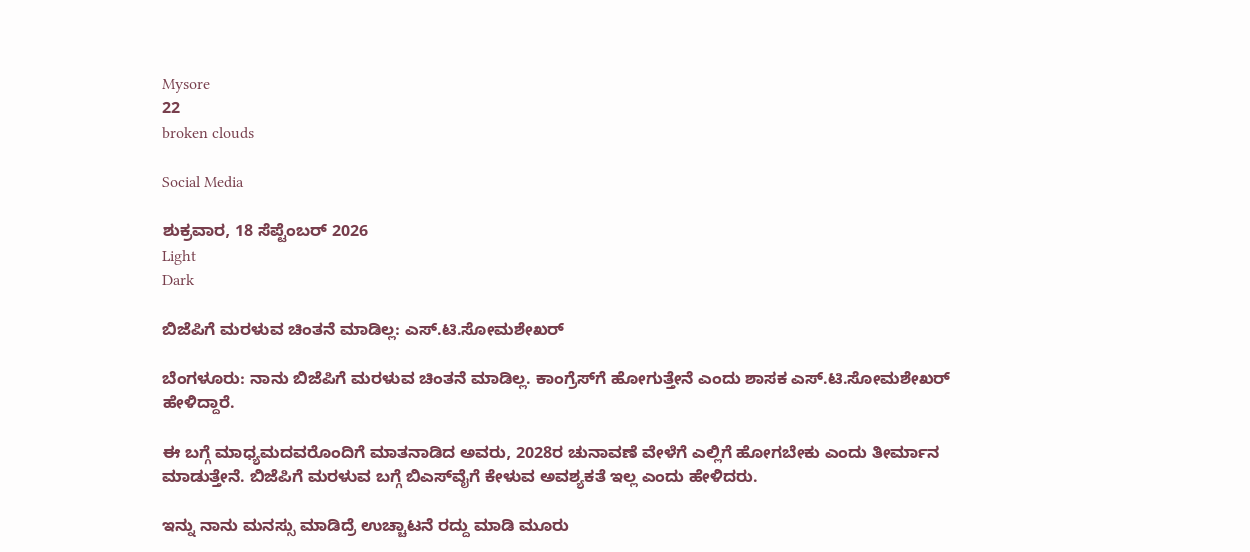Mysore
22
broken clouds

Social Media

ಶುಕ್ರವಾರ, 18 ಸೆಪ್ಟೆಂಬರ್ 2026
Light
Dark

ಬಿಜೆಪಿಗೆ ಮರಳುವ ಚಿಂತನೆ ಮಾಡಿಲ್ಲ: ಎಸ್.ಟಿ.ಸೋಮಶೇಖರ್‌

ಬೆಂಗಳೂರು: ನಾನು ಬಿಜೆಪಿಗೆ ಮರಳುವ ಚಿಂತನೆ ಮಾಡಿಲ್ಲ. ಕಾಂಗ್ರೆಸ್‌ಗೆ ಹೋಗುತ್ತೇನೆ ಎಂದು ಶಾಸಕ ಎಸ್.ಟಿ.ಸೋಮಶೇಖರ್‌ ಹೇಳಿದ್ದಾರೆ.

ಈ ಬಗ್ಗೆ ಮಾಧ್ಯಮದವರೊಂದಿಗೆ ಮಾತನಾಡಿದ ಅವರು, 2028ರ ಚುನಾವಣೆ ವೇಳೆಗೆ ಎಲ್ಲಿಗೆ ಹೋಗಬೇಕು ಎಂದು ತೀರ್ಮಾನ ಮಾಡುತ್ತೇನೆ. ಬಿಜೆಪಿಗೆ ಮರಳುವ ಬಗ್ಗೆ ಬಿಎಸ್‌ವೈಗೆ ಕೇಳುವ ಅವಶ್ಯಕತೆ ಇಲ್ಲ ಎಂದು ಹೇಳಿದರು.

ಇನ್ನು ನಾನು ಮನಸ್ಸು ಮಾಡಿದ್ರೆ ಉಚ್ಚಾಟನೆ ರದ್ದು ಮಾಡಿ ಮೂರು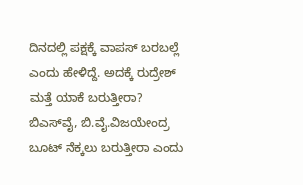ದಿನದಲ್ಲಿ ಪಕ್ಷಕ್ಕೆ ವಾಪಸ್‌ ಬರಬಲ್ಲೆ ಎಂದು ಹೇಳಿದ್ದೆ. ಅದಕ್ಕೆ ರುದ್ರೇಶ್‌ ಮತ್ತೆ ಯಾಕೆ ಬರುತ್ತೀರಾ? ಬಿಎಸ್‌ವೈ, ಬಿ.ವೈ.ವಿಜಯೇಂದ್ರ ಬೂಟ್‌ ನೆಕ್ಕಲು ಬರುತ್ತೀರಾ ಎಂದು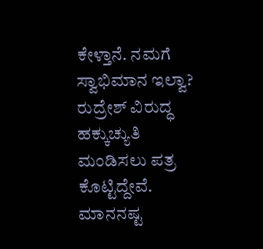ಕೇಳ್ತಾನೆ. ನಮಗೆ ಸ್ವಾಭಿಮಾನ ಇಲ್ವಾ? ರುದ್ರೇಶ್‌ ವಿರುದ್ಧ ಹಕ್ಕುಚ್ಯುತಿ ಮಂಡಿಸಲು ಪತ್ರ ಕೊಟ್ಟಿದ್ದೇವೆ. ಮಾನನಷ್ಟ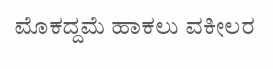ಮೊಕದ್ದಮೆ ಹಾಕಲು ವಕೀಲರ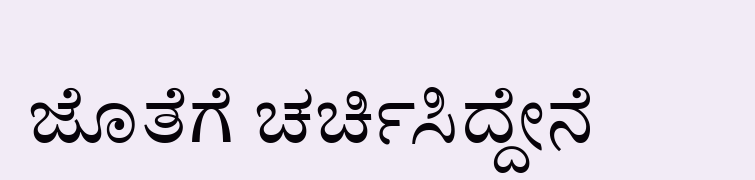ಜೊತೆಗೆ ಚರ್ಚಿಸಿದ್ದೇನೆ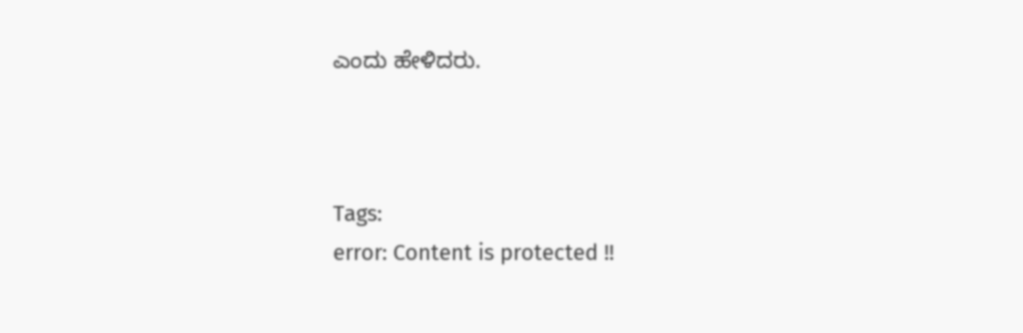ಎಂದು ಹೇಳಿದರು.



Tags:
error: Content is protected !!